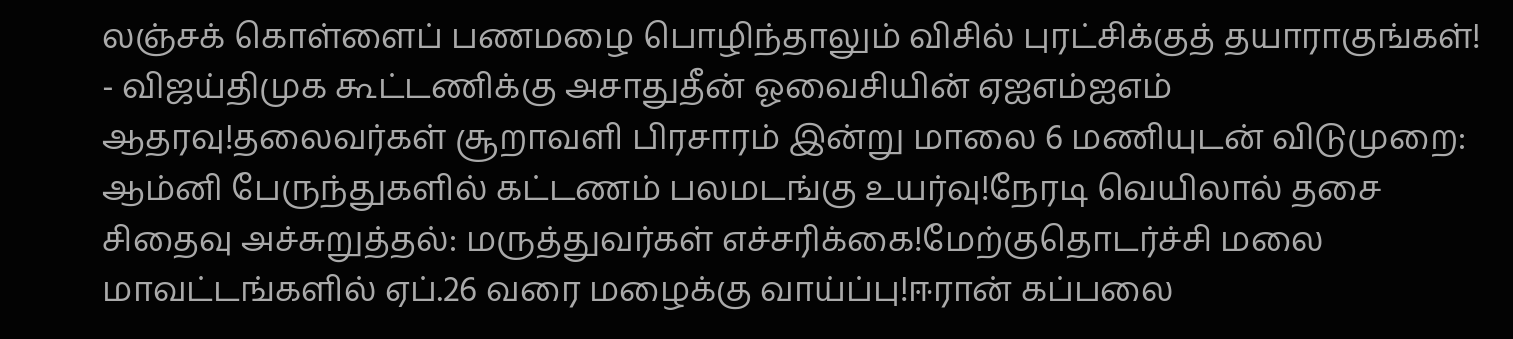லஞ்சக் கொள்ளைப் பணமழை பொழிந்தாலும் விசில் புரட்சிக்குத் தயாராகுங்கள்! - விஜய்திமுக கூட்டணிக்கு அசாதுதீன் ஓவைசியின் ஏஐஎம்ஐஎம் ஆதரவு!தலைவர்கள் சூறாவளி பிரசாரம் இன்று மாலை 6 மணியுடன் விடுமுறை: ஆம்னி பேருந்துகளில் கட்டணம் பலமடங்கு உயர்வு!நேரடி வெயிலால் தசை சிதைவு அச்சுறுத்தல்: மருத்துவர்கள் எச்சரிக்கை!மேற்குதொடர்ச்சி மலை மாவட்டங்களில் ஏப்.26 வரை மழைக்கு வாய்ப்பு!ஈரான் கப்பலை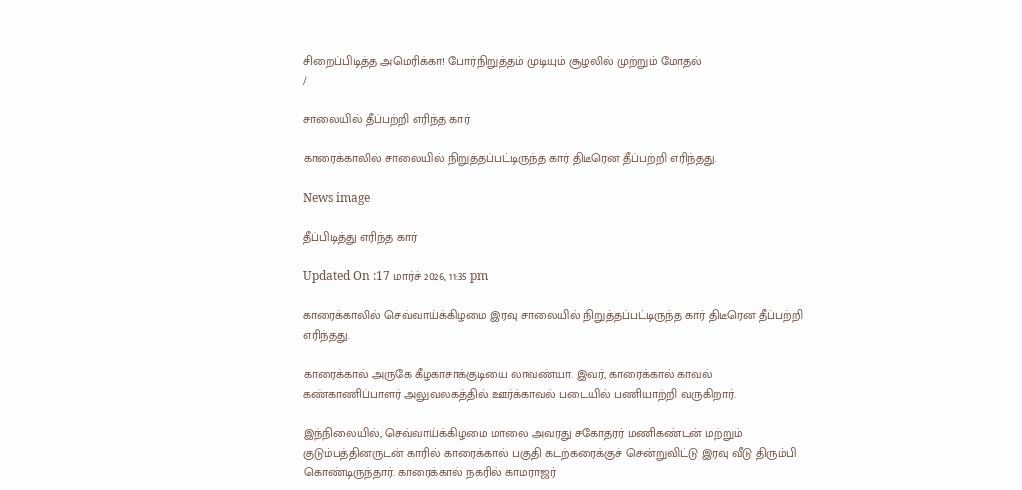சிறைப்பிடித்த அமெரிக்கா! போர்நிறுத்தம் முடியும் சூழலில் முற்றும் மோதல்
/

சாலையில் தீப்பற்றி எரிந்த கார்

காரைக்காலில் சாலையில் நிறுத்தப்பட்டிருந்த கார் திடீரென தீப்பற்றி எரிந்தது.

News image

தீப்பிடித்து எரிந்த கார்

Updated On :17 மார்ச் 2026, 11:35 pm

காரைக்காலில் செவ்வாய்க்கிழமை இரவு சாலையில் நிறுத்தப்பட்டிருந்த கார் திடீரென தீப்பற்றி எரிந்தது.

காரைக்கால் அருகே கீழகாசாக்குடியை லாவண்யா. இவர், காரைக்கால் காவல் கண்காணிப்பாளர் அலுவலகத்தில் ஊர்க்காவல் படையில் பணியாற்றி வருகிறார்.

இந்நிலையில், செவ்வாய்க்கிழமை மாலை அவரது சகோதரர் மணிகண்டன் மற்றும் குடும்பத்தினருடன் காரில் காரைக்கால் பகுதி கடற்கரைக்குச் சென்றுவிட்டு இரவு வீடு திரும்பி கொண்டிருந்தார். காரைக்கால் நகரில் காமராஜர்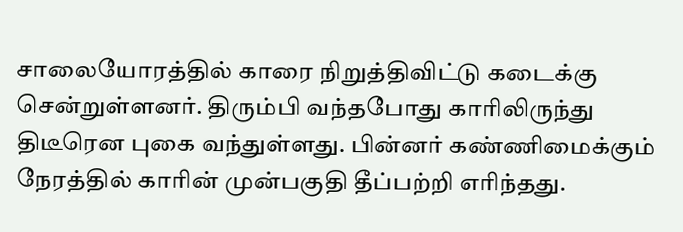சாலையோரத்தில் காரை நிறுத்திவிட்டு கடைக்கு சென்றுள்ளனர். திரும்பி வந்தபோது காரிலிருந்து திடீரென புகை வந்துள்ளது. பின்னர் கண்ணிமைக்கும் நேரத்தில் காரின் முன்பகுதி தீப்பற்றி எரிந்தது.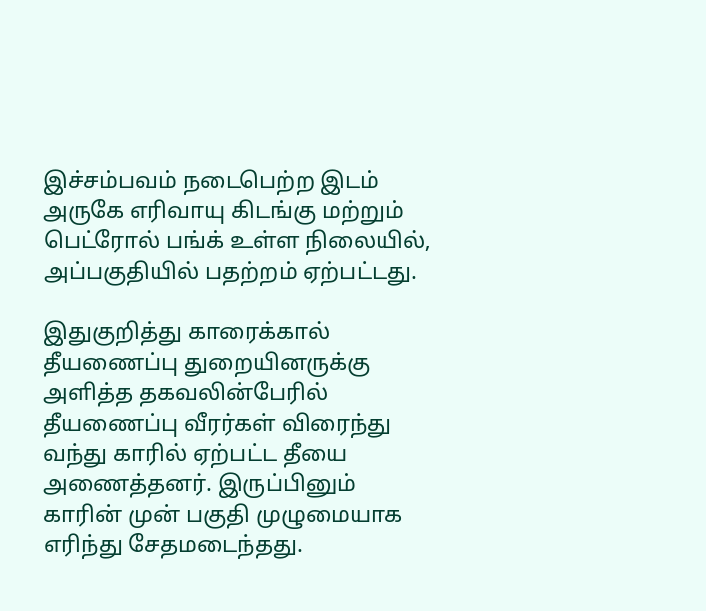இச்சம்பவம் நடைபெற்ற இடம் அருகே எரிவாயு கிடங்கு மற்றும் பெட்ரோல் பங்க் உள்ள நிலையில், அப்பகுதியில் பதற்றம் ஏற்பட்டது.

இதுகுறித்து காரைக்கால் தீயணைப்பு துறையினருக்கு அளித்த தகவலின்பேரில் தீயணைப்பு வீரர்கள் விரைந்து வந்து காரில் ஏற்பட்ட தீயை அணைத்தனர். இருப்பினும் காரின் முன் பகுதி முழுமையாக எரிந்து சேதமடைந்தது.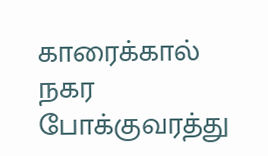காரைக்கால் நகர போக்குவரத்து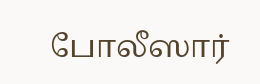போலீஸார்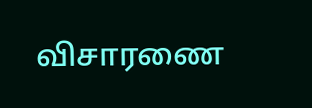விசாரணை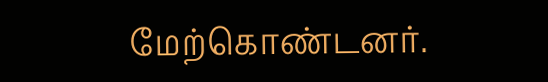மேற்கொண்டனர்.